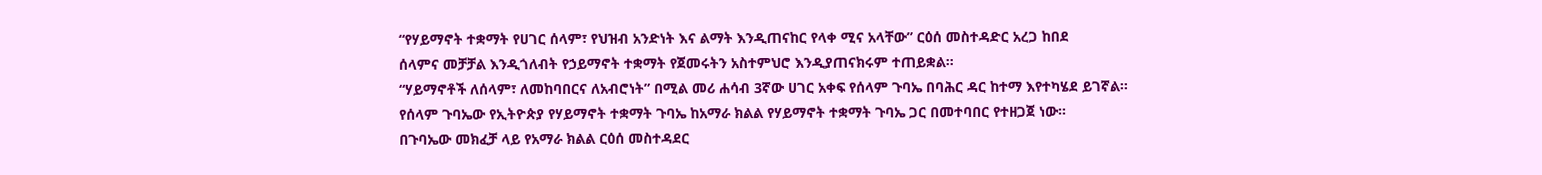“የሃይማኖት ተቋማት የሀገር ሰላም፣ የህዝብ አንድነት እና ልማት እንዲጠናከር የላቀ ሚና አላቸው” ርዕሰ መስተዳድር አረጋ ከበደ
ሰላምና መቻቻል እንዲጎለብት የኃይማኖት ተቋማት የጀመሩትን አስተምህሮ እንዲያጠናክሩም ተጠይቋል።
“ሃይማኖቶች ለሰላም፣ ለመከባበርና ለአብሮነት” በሚል መሪ ሐሳብ 3ኛው ሀገር አቀፍ የሰላም ጉባኤ በባሕር ዳር ከተማ እየተካሄደ ይገኛል፡፡
የሰላም ጉባኤው የኢትዮጵያ የሃይማኖት ተቋማት ጉባኤ ከአማራ ክልል የሃይማኖት ተቋማት ጉባኤ ጋር በመተባበር የተዘጋጀ ነው።
በጉባኤው መክፈቻ ላይ የአማራ ክልል ርዕሰ መስተዳደር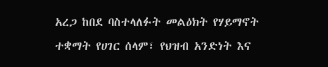አረጋ ከበደ ባስተላለፉት መልዕክት የሃይማኖት ተቋማት የሀገር ሰላም፣ የህዝብ አንድነት እና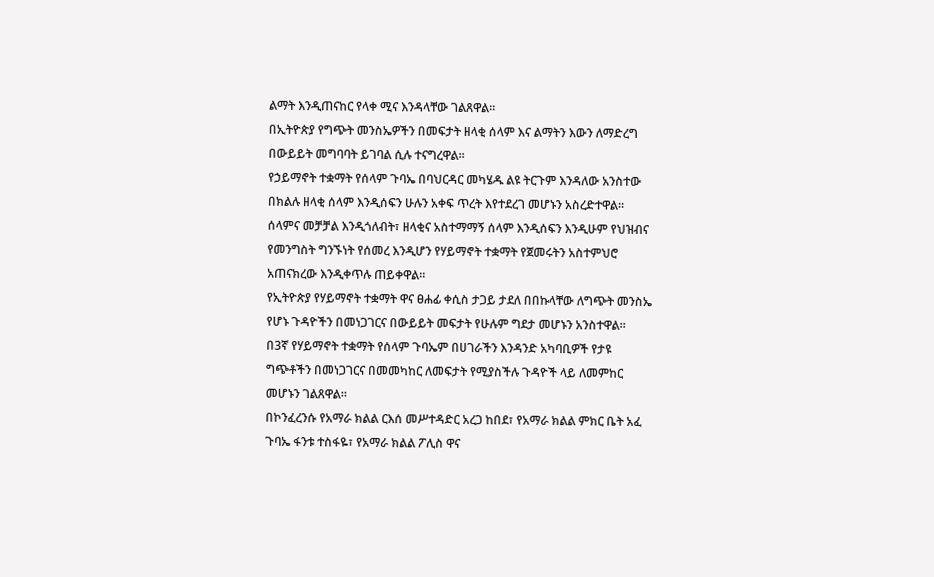ልማት እንዲጠናከር የላቀ ሚና እንዳላቸው ገልጸዋል።
በኢትዮጵያ የግጭት መንስኤዎችን በመፍታት ዘላቂ ሰላም እና ልማትን እውን ለማድረግ በውይይት መግባባት ይገባል ሲሉ ተናግረዋል።
የኃይማኖት ተቋማት የሰላም ጉባኤ በባህርዳር መካሄዱ ልዩ ትርጉም እንዳለው አንስተው በክልሉ ዘላቂ ሰላም እንዲሰፍን ሁሉን አቀፍ ጥረት እየተደረገ መሆኑን አስረድተዋል።
ሰላምና መቻቻል እንዲጎለብት፣ ዘላቂና አስተማማኝ ሰላም እንዲሰፍን እንዲሁም የህዝብና የመንግስት ግንኙነት የሰመረ እንዲሆን የሃይማኖት ተቋማት የጀመሩትን አስተምህሮ አጠናክረው እንዲቀጥሉ ጠይቀዋል።
የኢትዮጵያ የሃይማኖት ተቋማት ዋና ፀሐፊ ቀሲስ ታጋይ ታደለ በበኩላቸው ለግጭት መንስኤ የሆኑ ጉዳዮችን በመነጋገርና በውይይት መፍታት የሁሉም ግደታ መሆኑን አንስተዋል።
በ3ኛ የሃይማኖት ተቋማት የሰላም ጉባኤም በሀገራችን እንዳንድ አካባቢዎች የታዩ ግጭቶችን በመነጋገርና በመመካከር ለመፍታት የሚያስችሉ ጉዳዮች ላይ ለመምከር መሆኑን ገልጸዋል።
በኮንፈረንሱ የአማራ ክልል ርእሰ መሥተዳድር አረጋ ከበደ፣ የአማራ ክልል ምክር ቤት አፈ ጉባኤ ፋንቱ ተስፋዬ፣ የአማራ ክልል ፖሊስ ዋና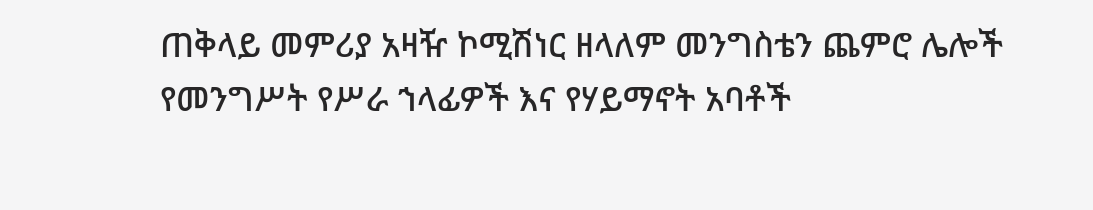ጠቅላይ መምሪያ አዛዥ ኮሚሽነር ዘላለም መንግስቴን ጨምሮ ሌሎች የመንግሥት የሥራ ኀላፊዎች እና የሃይማኖት አባቶች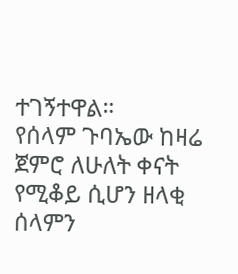ተገኝተዋል።
የሰላም ጉባኤው ከዛሬ ጀምሮ ለሁለት ቀናት የሚቆይ ሲሆን ዘላቂ ሰላምን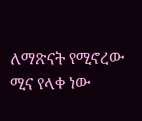ለማጽናት የሚኖረው ሚና የላቀ ነው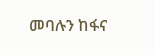መባሉን ከፋና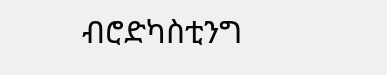ብሮድካስቲንግ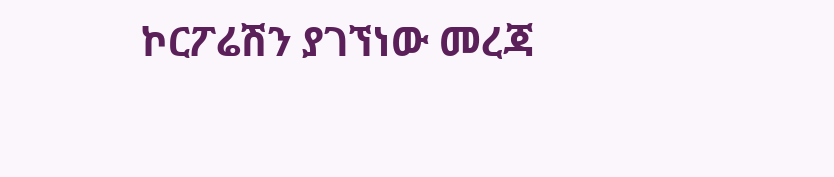ኮርፖሬሽን ያገኘነው መረጃ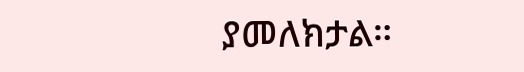ያመለክታል።